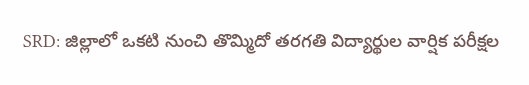SRD: జిల్లాలో ఒకటి నుంచి తొమ్మిదో తరగతి విద్యార్థుల వార్షిక పరీక్షల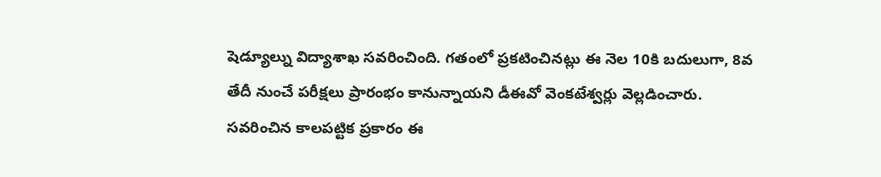షెడ్యూల్ను విద్యాశాఖ సవరించింది. గతంలో ప్రకటించినట్లు ఈ నెల 10కి బదులుగా, 8వ తేదీ నుంచే పరీక్షలు ప్రారంభం కానున్నాయని డీఈవో వెంకటేశ్వర్లు వెల్లడించారు. సవరించిన కాలపట్టిక ప్రకారం ఈ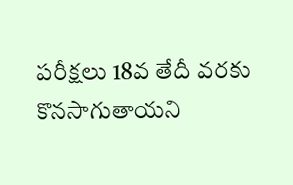పరీక్షలు 18వ తేదీ వరకు కొనసాగుతాయని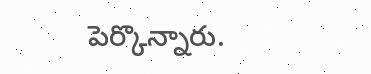పెర్కొన్నారు.